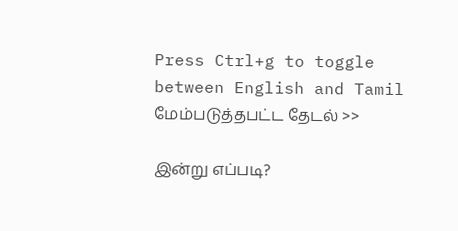Press Ctrl+g to toggle between English and Tamil
மேம்படுத்தபட்ட தேடல் >>

இன்று எப்படி?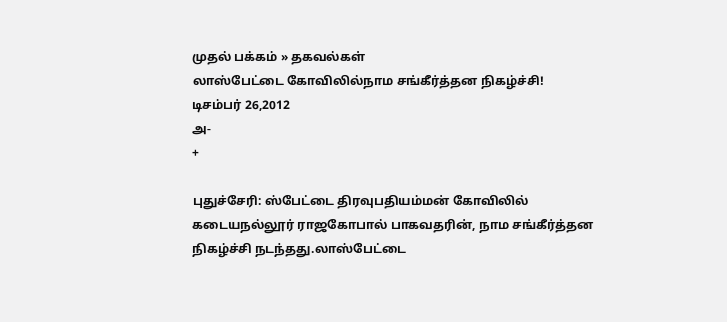முதல் பக்கம் » தகவல்கள்
லாஸ்பேட்டை கோவிலில்நாம சங்கீர்த்தன நிகழ்ச்சி!
டிசம்பர் 26,2012
அ-
+

புதுச்சேரி: ஸ்பேட்டை திரவுபதியம்மன் கோவிலில் கடையநல்லூர் ராஜகோபால் பாகவதரின், நாம சங்கீர்த்தன நிகழ்ச்சி நடந்தது.லாஸ்பேட்டை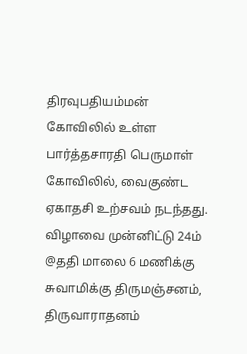திரவுபதியம்மன் கோவிலில் உள்ள பார்த்தசாரதி பெருமாள் கோவிலில், வைகுண்ட ஏகாதசி உற்சவம் நடந்தது. விழாவை முன்னிட்டு 24ம் @ததி மாலை 6 மணிக்கு சுவாமிக்கு திருமஞ்சனம், திருவாராதனம்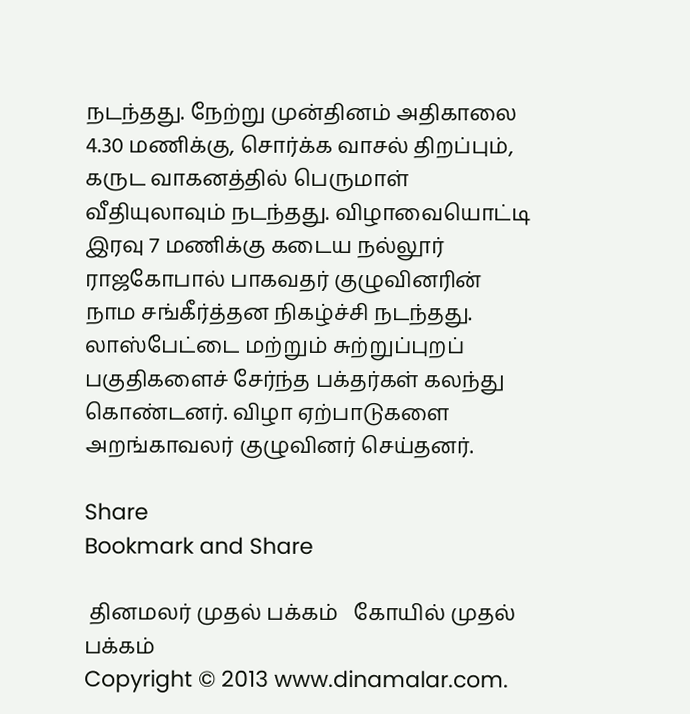நடந்தது. நேற்று முன்தினம் அதிகாலை 4.30 மணிக்கு, சொர்க்க வாசல் திறப்பும், கருட வாகனத்தில் பெருமாள் வீதியுலாவும் நடந்தது. விழாவையொட்டி இரவு 7 மணிக்கு கடைய நல்லூர் ராஜகோபால் பாகவதர் குழுவினரின் நாம சங்கீர்த்தன நிகழ்ச்சி நடந்தது. லாஸ்பேட்டை மற்றும் சுற்றுப்புறப் பகுதிகளைச் சேர்ந்த பக்தர்கள் கலந்து கொண்டனர். விழா ஏற்பாடுகளை அறங்காவலர் குழுவினர் செய்தனர்.

Share
Bookmark and Share

 தினமலர் முதல் பக்கம்   கோயில் முதல் பக்கம்
Copyright © 2013 www.dinamalar.com.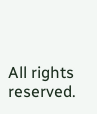All rights reserved.